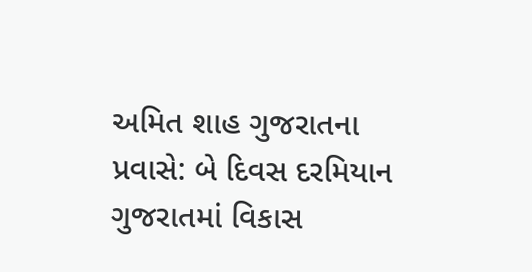અમિત શાહ ગુજરાતના પ્રવાસે: બે દિવસ દરમિયાન ગુજરાતમાં વિકાસ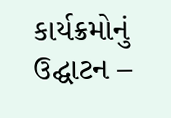કાર્યક્રમોનું ઉદ્ઘાટન –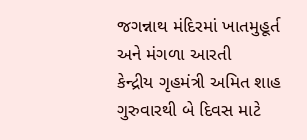જગન્નાથ મંદિરમાં ખાતમુહૂર્ત અને મંગળા આરતી
કેન્દ્રીય ગૃહમંત્રી અમિત શાહ ગુરુવારથી બે દિવસ માટે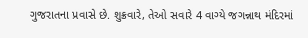ગુજરાતના પ્રવાસે છે. શુક્રવારે, તેઓ સવારે 4 વાગ્યે જગન્નાથ મંદિરમાં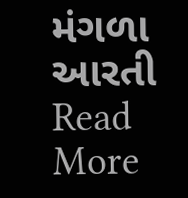મંગળા આરતી
Read More